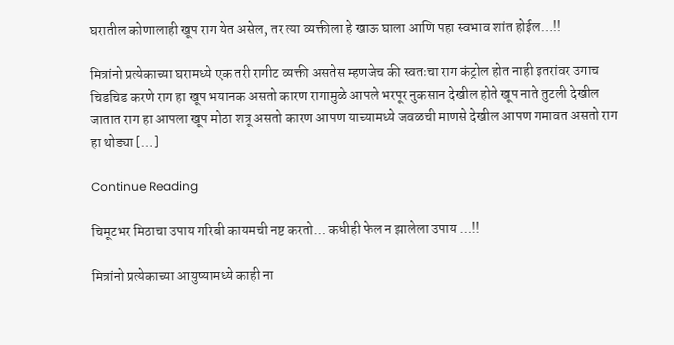घरातील कोणालाही खूप राग येत असेल, तर त्या व्यक्तीला हे खाऊ घाला आणि पहा स्वभाव शांत होईल…!!

मित्रांनो प्रत्येकाच्या घरामध्ये एक तरी रागीट व्यक्ती असतेस म्हणजेच की स्वतःचा राग कंट्रोल होत नाही इतरांवर उगाच चिडचिड करणे राग हा खूप भयानक असतो कारण रागामुळे आपले भरपूर नुकसान देखील होते खूप नाते तुटली देखील जातात राग हा आपला खूप मोठा शत्रू असतो कारण आपण याच्यामध्ये जवळची माणसे देखील आपण गमावत असतो राग हा थोड्या […]

Continue Reading

चिमूटभर मिठाचा उपाय गरिबी कायमची नष्ट करतो… कधीही फेल न झालेला उपाय …!!

मित्रांनो प्रत्येकाच्या आयुष्यामध्ये काही ना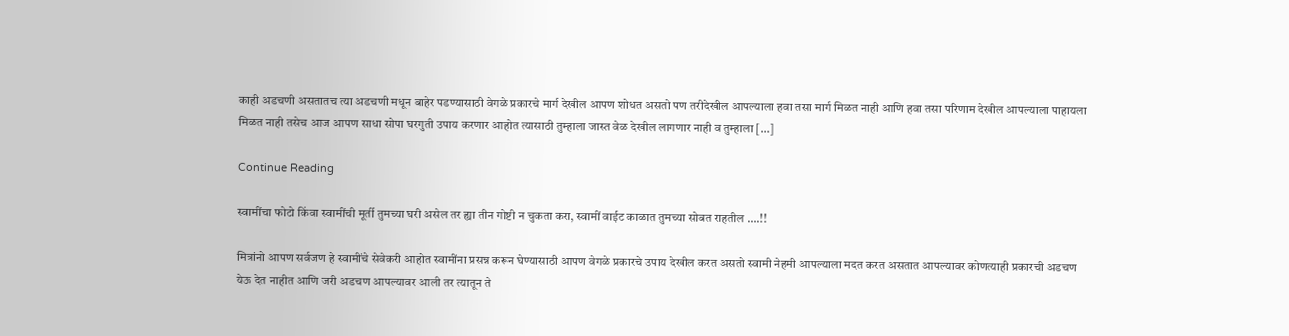काही अडचणी असतातच त्या अडचणी मधून बाहेर पडण्यासाठी वेगळे प्रकारचे मार्ग देखील आपण शोधत असतो पण तरीदेखील आपल्याला हवा तसा मार्ग मिळत नाही आणि हवा तसा परिणाम देखील आपल्याला पाहायला मिळत नाही तसेच आज आपण साधा सोपा घरगुती उपाय करणार आहोत त्यासाठी तुम्हाला जास्त वेळ देखील लागणार नाही व तुम्हाला […]

Continue Reading

स्वामींचा फोटो किंवा स्वामींची मूर्ती तुमच्या घरी असेल तर ह्या तीन गोष्टी न चुकता करा, स्वामीं वाईट काळात तुमच्या सोबत राहतील ….!!

मित्रांनो आपण सर्वजण हे स्वामींचे सेवेकरी आहोत स्वामींना प्रसन्न करून घेण्यासाठी आपण वेगळे प्रकारचे उपाय देखील करत असतो स्वामी नेहमी आपल्याला मदत करत असतात आपल्यावर कोणत्याही प्रकारची अडचण येऊ देत नाहीत आणि जरी अडचण आपल्यावर आली तर त्यातून ते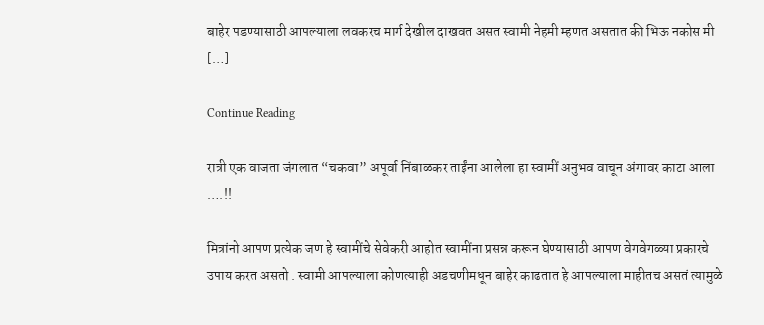बाहेर पडण्यासाठी आपल्याला लवकरच मार्ग देखील दाखवत असत स्वामी नेहमी म्हणत असतात की भिऊ नकोस मी […]

Continue Reading

रात्री एक वाजता जंगलात “चकवा” अपूर्वा निंबाळकर ताईंना आलेला हा स्वामीं अनुभव वाचून अंगावर काटा आला ….!!

मित्रांनो आपण प्रत्येक जण हे स्वामींचे सेवेकरी आहोत स्वामींना प्रसन्न करून घेण्यासाठी आपण वेगवेगळ्या प्रकारचे उपाय करत असतो . स्वामी आपल्याला कोणत्याही अडचणीमधून बाहेर काढतात हे आपल्याला माहीतच असतं त्यामुळे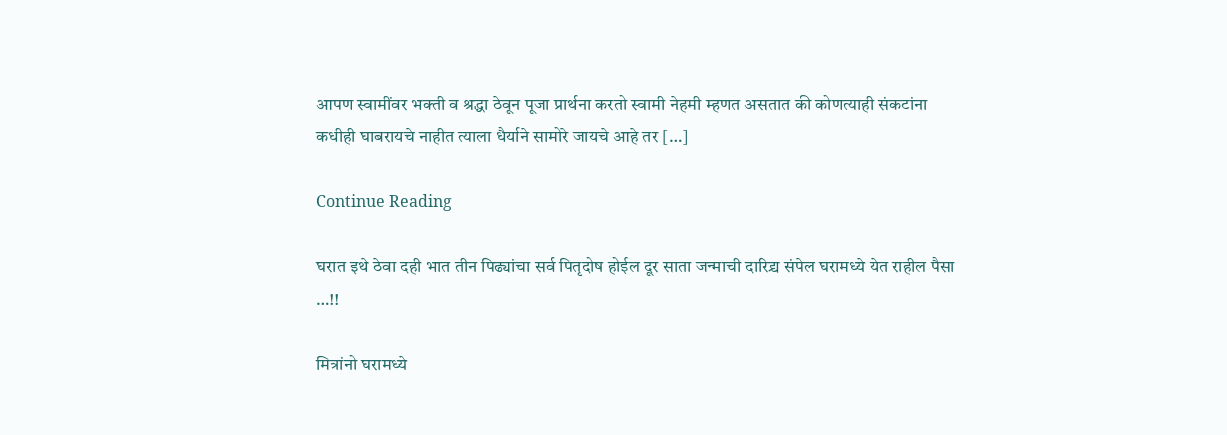आपण स्वामींवर भक्ती व श्रद्धा ठेवून पूजा प्रार्थना करतो स्वामी नेहमी म्हणत असतात की कोणत्याही संकटांना कधीही घाबरायचे नाहीत त्याला धैर्याने सामोरे जायचे आहे तर […]

Continue Reading

घरात इथे ठेवा दही भात तीन पिढ्यांचा सर्व पितृदोष होईल दूर साता जन्माची दारिद्र्य संपेल घरामध्ये येत राहील पैसा …!!

मित्रांनो घरामध्ये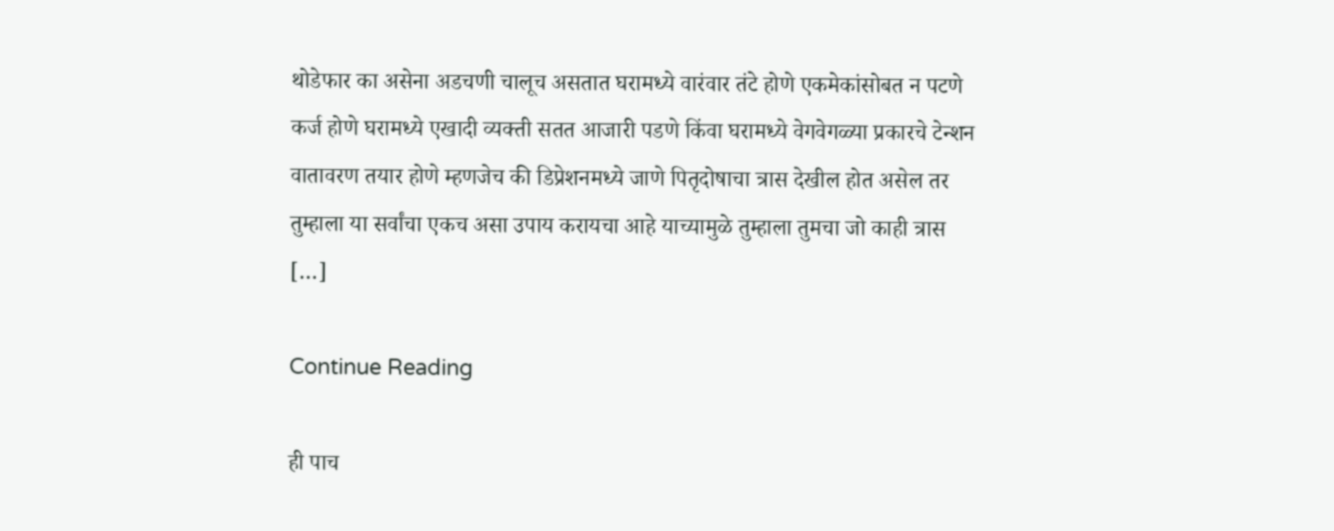थोडेफार का असेना अडचणी चालूच असतात घरामध्ये वारंवार तंटे होणे एकमेकांसोबत न पटणे कर्ज होणे घरामध्ये एखादी व्यक्ती सतत आजारी पडणे किंवा घरामध्ये वेगवेगळ्या प्रकारचे टेन्शन वातावरण तयार होणे म्हणजेच की डिप्रेशनमध्ये जाणे पितृदोषाचा त्रास देखील होत असेल तर तुम्हाला या सर्वांचा एकच असा उपाय करायचा आहे याच्यामुळे तुम्हाला तुमचा जो काही त्रास […]

Continue Reading

ही पाच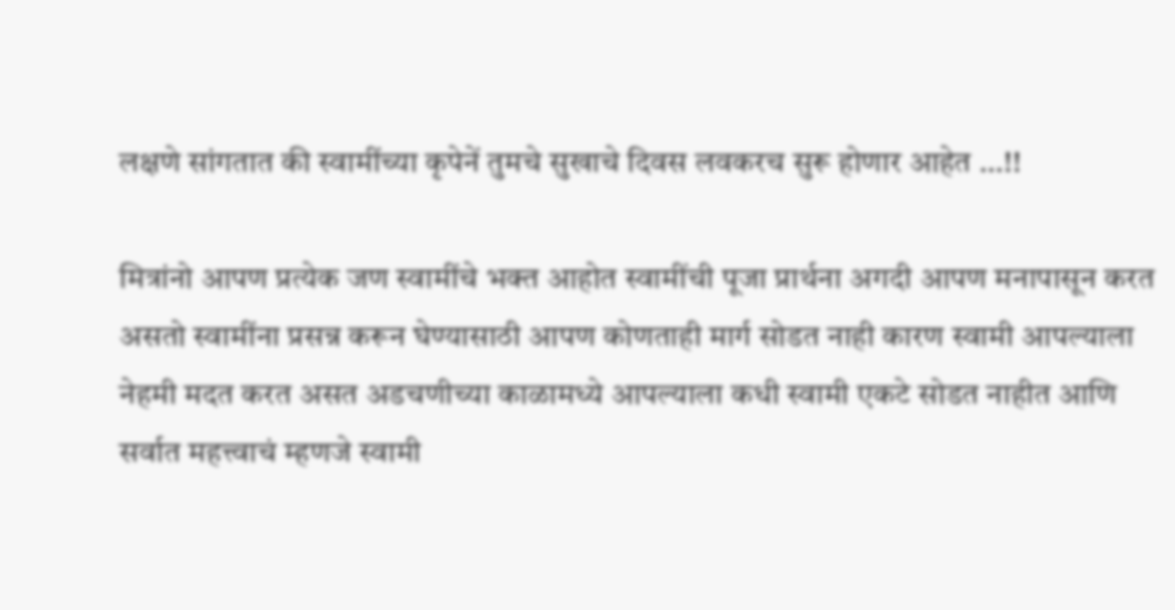लक्षणे सांगतात की स्वामींच्या कृपेनें तुमचे सुखाचे दिवस लवकरच सुरू होणार आहेत …!!

मित्रांनो आपण प्रत्येक जण स्वामींचे भक्त आहोत स्वामींची पूजा प्रार्थना अगदी आपण मनापासून करत असतो स्वामींना प्रसन्न करून घेण्यासाठी आपण कोणताही मार्ग सोडत नाही कारण स्वामी आपल्याला नेहमी मदत करत असत अडचणीच्या काळामध्ये आपल्याला कधी स्वामी एकटे सोडत नाहीत आणि सर्वात महत्त्वाचं म्हणजे स्वामी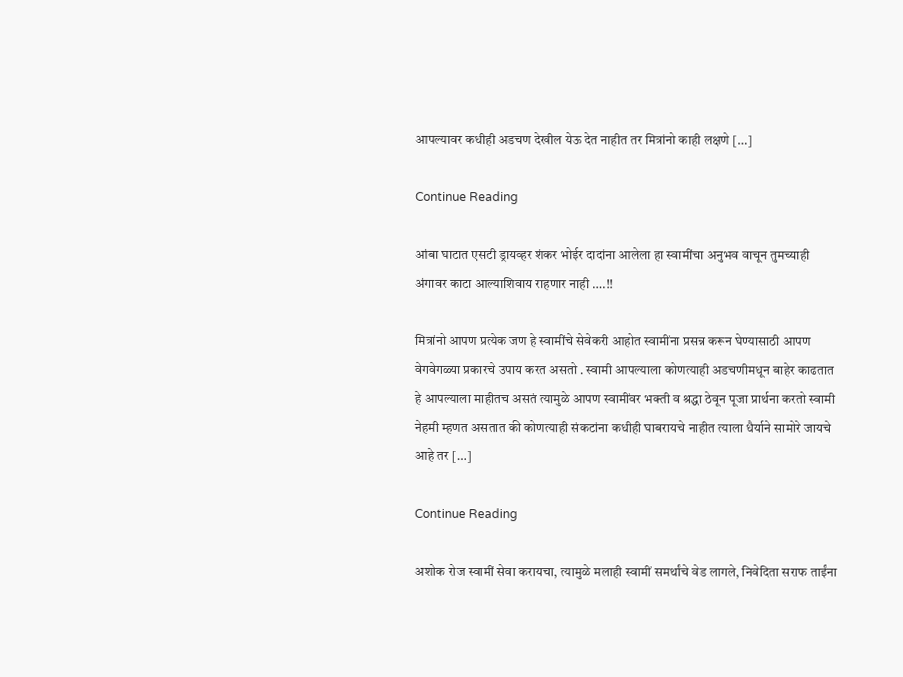आपल्यावर कधीही अडचण देखील येऊ देत नाहीत तर मित्रांनो काही लक्षणे […]

Continue Reading

आंबा घाटात एसटी ड्रायव्हर शंकर भोईर दादांना आलेला हा स्वामींचा अनुभव वाचून तुमच्याही अंगावर काटा आल्याशिवाय राहणार नाही ….!!

मित्रांनो आपण प्रत्येक जण हे स्वामींचे सेवेकरी आहोत स्वामींना प्रसन्न करून घेण्यासाठी आपण वेगवेगळ्या प्रकारचे उपाय करत असतो . स्वामी आपल्याला कोणत्याही अडचणीमधून बाहेर काढतात हे आपल्याला माहीतच असतं त्यामुळे आपण स्वामींवर भक्ती व श्रद्धा ठेवून पूजा प्रार्थना करतो स्वामी नेहमी म्हणत असतात की कोणत्याही संकटांना कधीही घाबरायचे नाहीत त्याला धैर्याने सामोरे जायचे आहे तर […]

Continue Reading

अशोक रोज स्वामीं सेवा करायचा, त्यामुळे मलाही स्वामीं समर्थांचे वेड लागले, निवेदिता सराफ ताईंना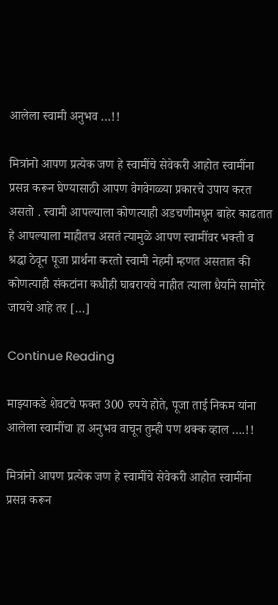आलेला स्वामी अनुभव …!!

मित्रांनो आपण प्रत्येक जण हे स्वामींचे सेवेकरी आहोत स्वामींना प्रसन्न करून घेण्यासाठी आपण वेगवेगळ्या प्रकारचे उपाय करत असतो . स्वामी आपल्याला कोणत्याही अडचणीमधून बाहेर काढतात हे आपल्याला माहीतच असतं त्यामुळे आपण स्वामींवर भक्ती व श्रद्धा ठेवून पूजा प्रार्थना करतो स्वामी नेहमी म्हणत असतात की कोणत्याही संकटांना कधीही घाबरायचे नाहीत त्याला धैर्याने सामोरे जायचे आहे तर […]

Continue Reading

माझ्याकडे शेवटचे फक्त 300 रुपये होते, पूजा ताई निकम यांना आलेला स्वामींचा हा अनुभव वाचून तुम्ही पण थक्क व्हाल ….!!

मित्रांनो आपण प्रत्येक जण हे स्वामींचे सेवेकरी आहोत स्वामींना प्रसन्न करून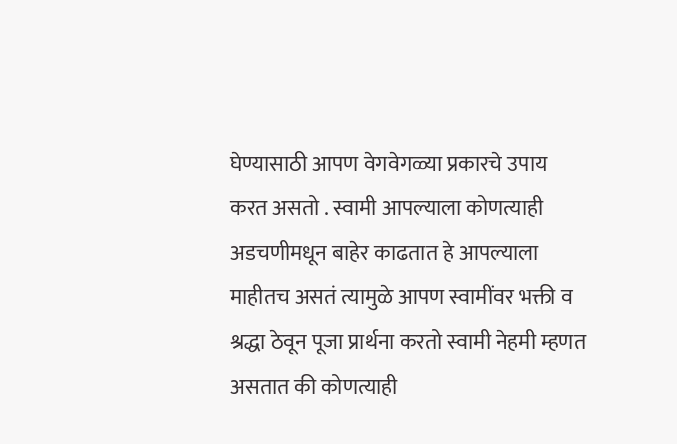घेण्यासाठी आपण वेगवेगळ्या प्रकारचे उपाय करत असतो . स्वामी आपल्याला कोणत्याही अडचणीमधून बाहेर काढतात हे आपल्याला माहीतच असतं त्यामुळे आपण स्वामींवर भक्ती व श्रद्धा ठेवून पूजा प्रार्थना करतो स्वामी नेहमी म्हणत असतात की कोणत्याही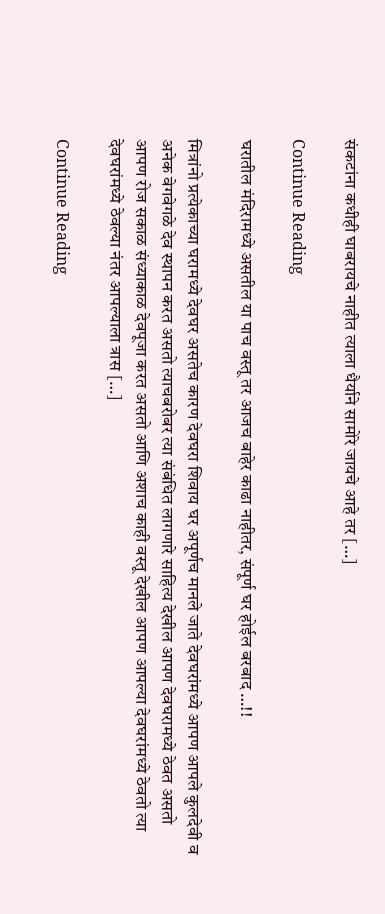संकटांना कधीही घाबरायचे नाहीत त्याला धैर्याने सामोरे जायचे आहे तर […]

Continue Reading

घरातील मंदिरामध्ये असतील या पाच वस्तू तर आजच बाहेर काढा नाहीतर, संपूर्ण घर होईल बरबाद …!!

मित्रांनो प्रत्येकाच्या घरामध्ये देवघर असतेच कारण देवघरा शिवाय घर अपूर्णच मानले जाते देवघरांमध्ये आपण आपले कुलदेवी व अनेक वेगवेगळे देव स्थापन करत असतो त्याचबरोबर त्या संबंधित लागणारे साहित्य देखील आपण देवघरामध्ये ठेवत असतो आपण रोज सकाळ संध्याकाळ देवपूजा करत असतो आणि अशाच काही वस्तू देखील आपण आपल्या देवघरांमध्ये ठेवतो त्या देवघरांमध्ये ठेवल्या नंतर आपल्याला त्रास […]

Continue Reading